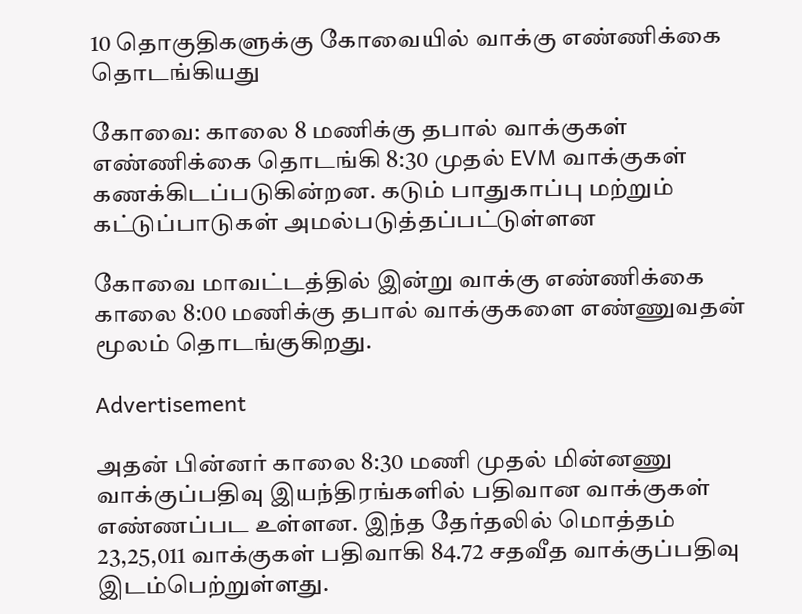10 தொகுதிகளுக்கு கோவையில் வாக்கு எண்ணிக்கை தொடங்கியது

கோவை: காலை 8 மணிக்கு தபால் வாக்குகள் எண்ணிக்கை தொடங்கி 8:30 முதல் EVM வாக்குகள் கணக்கிடப்படுகின்றன. கடும் பாதுகாப்பு மற்றும் கட்டுப்பாடுகள் அமல்படுத்தப்பட்டுள்ளன

கோவை மாவட்டத்தில் இன்று வாக்கு எண்ணிக்கை காலை 8:00 மணிக்கு தபால் வாக்குகளை எண்ணுவதன் மூலம் தொடங்குகிறது.

Advertisement

அதன் பின்னர் காலை 8:30 மணி முதல் மின்னணு வாக்குப்பதிவு இயந்திரங்களில் பதிவான வாக்குகள் எண்ணப்பட உள்ளன. இந்த தேர்தலில் மொத்தம் 23,25,011 வாக்குகள் பதிவாகி 84.72 சதவீத வாக்குப்பதிவு இடம்பெற்றுள்ளது.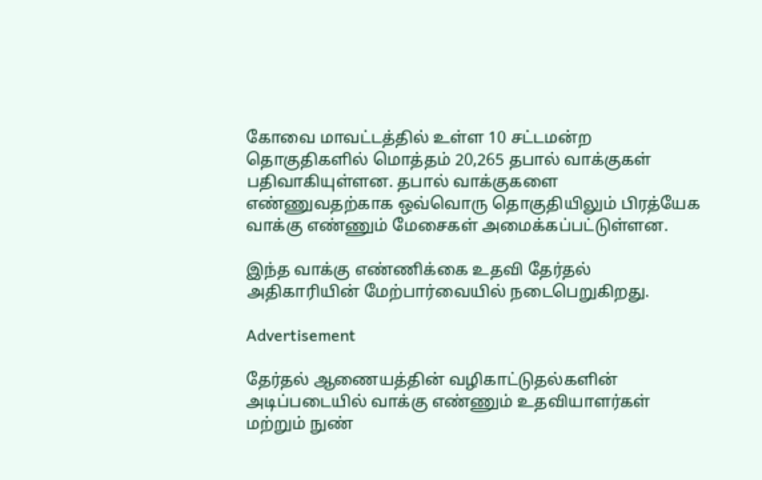கோவை மாவட்டத்தில் உள்ள 10 சட்டமன்ற தொகுதிகளில் மொத்தம் 20,265 தபால் வாக்குகள் பதிவாகியுள்ளன. தபால் வாக்குகளை எண்ணுவதற்காக ஒவ்வொரு தொகுதியிலும் பிரத்யேக வாக்கு எண்ணும் மேசைகள் அமைக்கப்பட்டுள்ளன.

இந்த வாக்கு எண்ணிக்கை உதவி தேர்தல் அதிகாரியின் மேற்பார்வையில் நடைபெறுகிறது.

Advertisement

தேர்தல் ஆணையத்தின் வழிகாட்டுதல்களின் அடிப்படையில் வாக்கு எண்ணும் உதவியாளர்கள் மற்றும் நுண்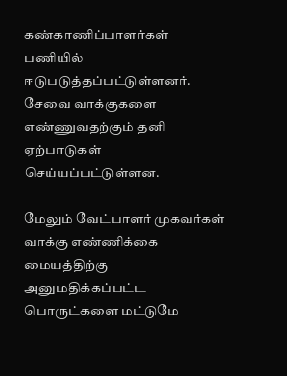கண்காணிப்பாளர்கள் பணியில் ஈடுபடுத்தப்பட்டுள்ளனர். சேவை வாக்குகளை எண்ணுவதற்கும் தனி ஏற்பாடுகள் செய்யப்பட்டுள்ளன.

மேலும் வேட்பாளர் முகவர்கள் வாக்கு எண்ணிக்கை மையத்திற்கு அனுமதிக்கப்பட்ட பொருட்களை மட்டுமே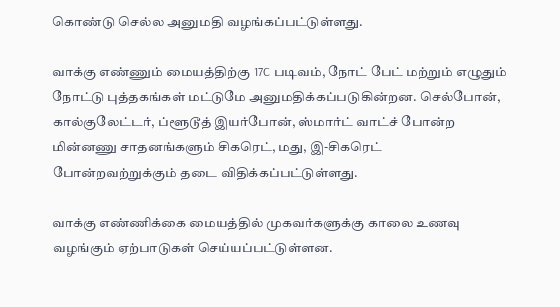கொண்டு செல்ல அனுமதி வழங்கப்பட்டுள்ளது.

வாக்கு எண்ணும் மையத்திற்கு 17C படிவம், நோட் பேட் மற்றும் எழுதும் நோட்டு புத்தகங்கள் மட்டுமே அனுமதிக்கப்படுகின்றன. செல்போன், கால்குலேட்டர், ப்ளூடூத் இயர்போன், ஸ்மார்ட் வாட்ச் போன்ற மின்னணு சாதனங்களும் சிகரெட், மது, இ-சிகரெட் போன்றவற்றுக்கும் தடை விதிக்கப்பட்டுள்ளது.

வாக்கு எண்ணிக்கை மையத்தில் முகவர்களுக்கு காலை உணவு வழங்கும் ஏற்பாடுகள் செய்யப்பட்டுள்ளன.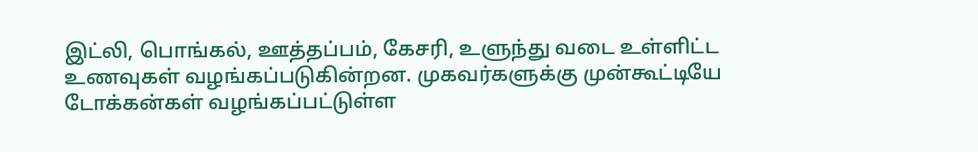இட்லி, பொங்கல், ஊத்தப்பம், கேசரி, உளுந்து வடை உள்ளிட்ட உணவுகள் வழங்கப்படுகின்றன. முகவர்களுக்கு முன்கூட்டியே டோக்கன்கள் வழங்கப்பட்டுள்ள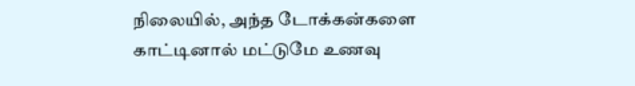நிலையில், அந்த டோக்கன்களை காட்டினால் மட்டுமே உணவு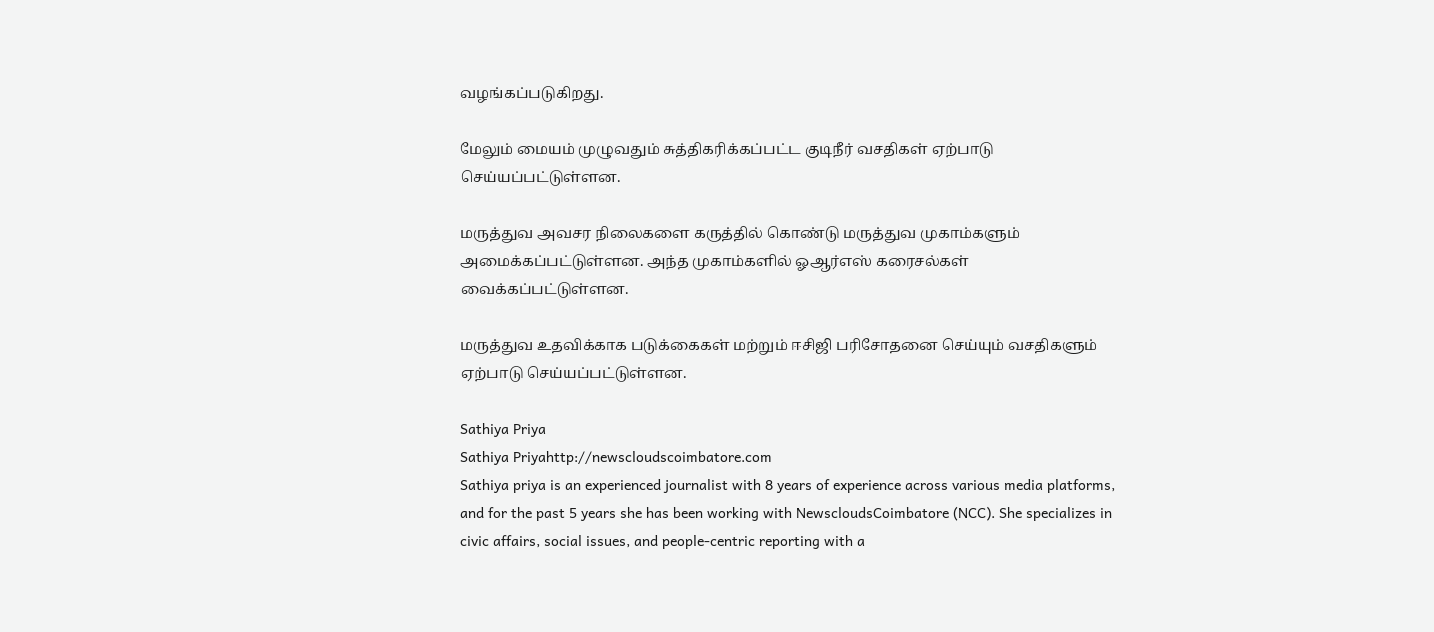வழங்கப்படுகிறது.

மேலும் மையம் முழுவதும் சுத்திகரிக்கப்பட்ட குடிநீர் வசதிகள் ஏற்பாடு செய்யப்பட்டுள்ளன.

மருத்துவ அவசர நிலைகளை கருத்தில் கொண்டு மருத்துவ முகாம்களும் அமைக்கப்பட்டுள்ளன. அந்த முகாம்களில் ஓஆர்எஸ் கரைசல்கள் வைக்கப்பட்டுள்ளன.

மருத்துவ உதவிக்காக படுக்கைகள் மற்றும் ஈசிஜி பரிசோதனை செய்யும் வசதிகளும் ஏற்பாடு செய்யப்பட்டுள்ளன.

Sathiya Priya
Sathiya Priyahttp://newscloudscoimbatore.com
Sathiya priya is an experienced journalist with 8 years of experience across various media platforms, and for the past 5 years she has been working with NewscloudsCoimbatore (NCC). She specializes in civic affairs, social issues, and people-centric reporting with a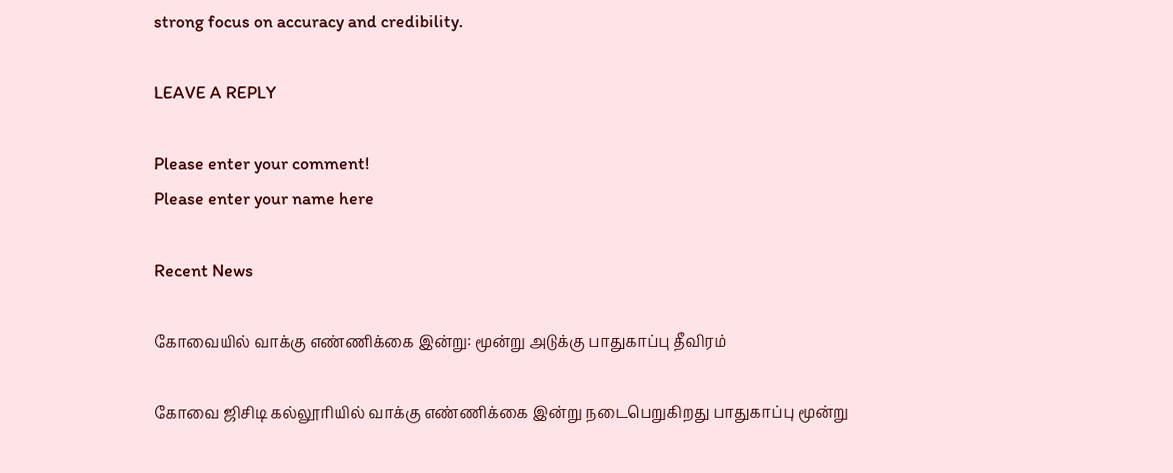strong focus on accuracy and credibility.

LEAVE A REPLY

Please enter your comment!
Please enter your name here

Recent News

கோவையில் வாக்கு எண்ணிக்கை இன்று: மூன்று அடுக்கு பாதுகாப்பு தீவிரம்

கோவை ஜிசிடி கல்லூரியில் வாக்கு எண்ணிக்கை இன்று நடைபெறுகிறது பாதுகாப்பு மூன்று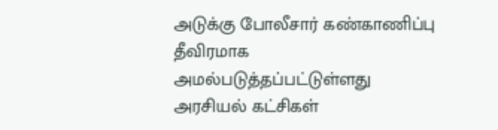அடுக்கு போலீசார் கண்காணிப்பு தீவிரமாக அமல்படுத்தப்பட்டுள்ளது அரசியல் கட்சிகள்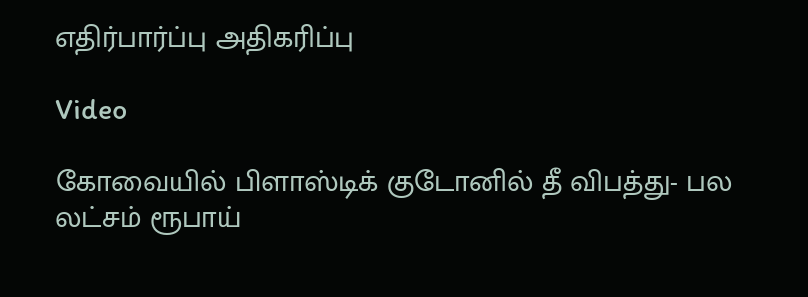எதிர்பார்ப்பு அதிகரிப்பு

Video

கோவையில் பிளாஸ்டிக் குடோனில் தீ விபத்து- பல லட்சம் ரூபாய்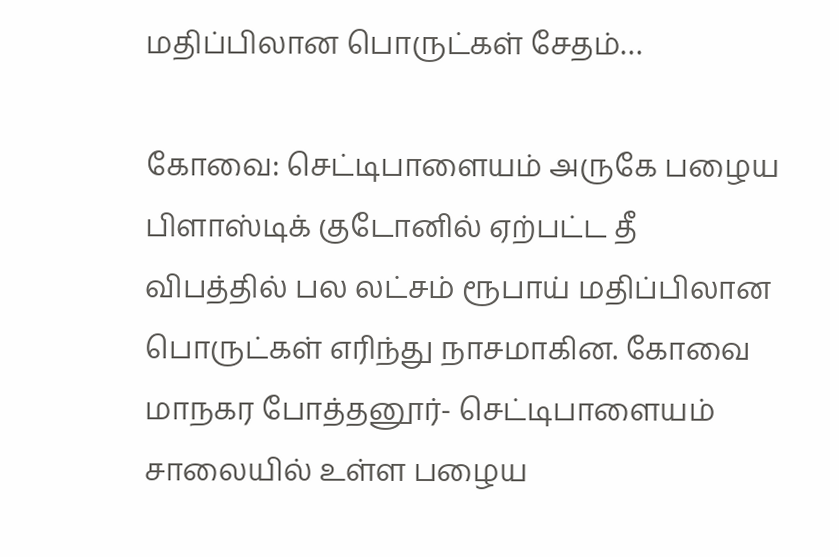மதிப்பிலான பொருட்கள் சேதம்…

கோவை: செட்டிபாளையம் அருகே பழைய பிளாஸ்டிக் குடோனில் ஏற்பட்ட தீ விபத்தில் பல லட்சம் ரூபாய் மதிப்பிலான பொருட்கள் எரிந்து நாசமாகின. கோவை மாநகர போத்தனூர்- செட்டிபாளையம் சாலையில் உள்ள பழைய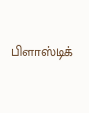பிளாஸ்டிக்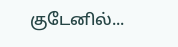குடேனில்...